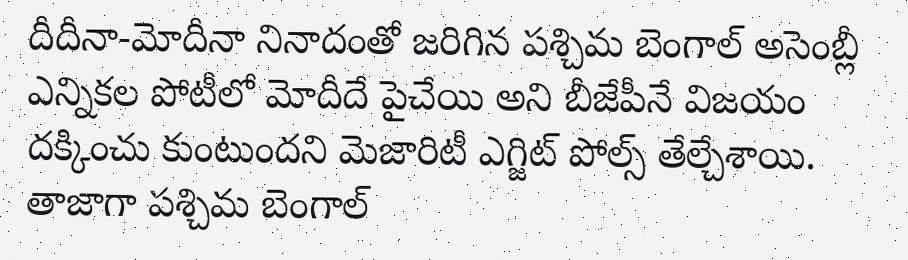దీదీనా-మోదీనా నినాదంతో జరిగిన పశ్చిమ బెంగాల్ అసెంబ్లీ ఎన్నికల పోటీలో మోదీదే పైచేయి అని బీజేపీనే విజయం దక్కించు కుంటుందని మెజారిటీ ఎగ్జిట్ పోల్స్ తేల్చేశాయి. తాజాగా పశ్చిమ బెంగాల్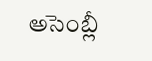అసెంబ్లీ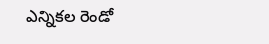ఎన్నికల రెండో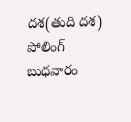దశ(తుది దశ) పోలింగ్ బుధవారం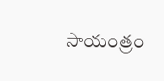సాయంత్రం